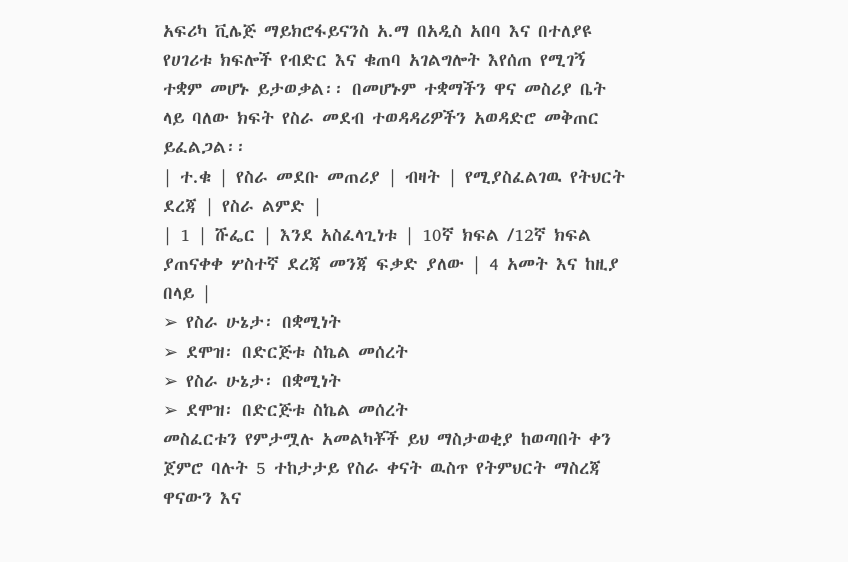አፍሪካ ቪሌጅ ማይክሮፋይናንስ አ.ማ በአዲስ አበባ እና በተለያዩ የሀገሪቱ ክፍሎች የብድር እና ቁጠባ አገልግሎት እየሰጠ የሚገኝ ተቋም መሆኑ ይታወቃል፡፡ በመሆኑም ተቋማችን ዋና መስሪያ ቤት ላይ ባለው ክፍት የስራ መደብ ተወዳዳሪዎችን አወዳድሮ መቅጠር ይፈልጋል፡፡
| ተ.ቁ | የስራ መደቡ መጠሪያ | ብዛት | የሚያስፈልገዉ የትህርት ደረጃ | የስራ ልምድ |
| 1 | ሹፌር | እንደ አስፈላጊነቱ | 10ኛ ክፍል /12ኛ ክፍል ያጠናቀቀ ሦስተኛ ደረጃ መንጃ ፍቃድ ያለው | 4 አመት እና ከዚያ በላይ |
➢ የስራ ሁኔታ፡ በቋሚነት
➢ ደሞዝ፡ በድርጅቱ ስኬል መሰረት
➢ የስራ ሁኔታ፡ በቋሚነት
➢ ደሞዝ፡ በድርጅቱ ስኬል መሰረት
መስፈርቱን የምታሟሉ አመልካቾች ይህ ማስታወቂያ ከወጣበት ቀን ጀምሮ ባሉት 5 ተከታታይ የስራ ቀናት ዉስጥ የትምህርት ማስረጃ
ዋናውን እና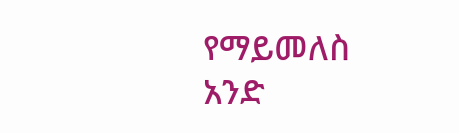የማይመለስ አንድ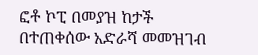ፎቶ ኮፒ በመያዝ ከታች በተጠቀሰው አድራሻ መመዝገብ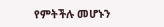የምትችሉ መሆኑን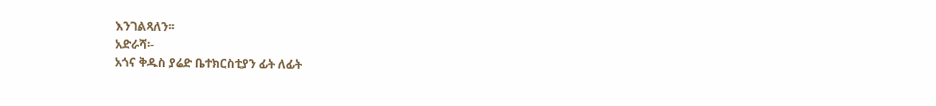እንገልጻለን፡፡
አድራሻ፡-
አጎና ቅዱስ ያሬድ ቤተክርስቲያን ፊት ለፊት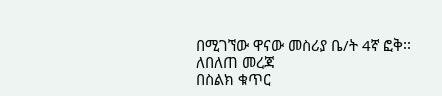በሚገኘው ዋናው መስሪያ ቤ/ት 4ኛ ፎቅ፡፡
ለበለጠ መረጃ
በስልክ ቁጥር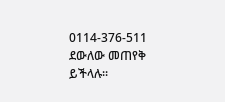0114-376-511 ደውለው መጠየቅ ይችላሉ፡፡